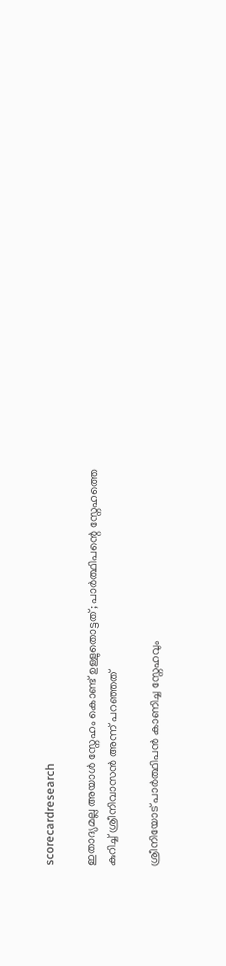scorecardresearch

ഇതാദ്യമല്ല അയാൾ സ്നേഹം കൊണ്ട് ഉള്ളുതൊട്ടത്; പാർത്ഥിപന്റെ സ്നേഹത്തെ കുറിച്ച് ശ്രീനിവാസൻ അന്ന് പറഞ്ഞത്

ശ്രീനിയോട് പാർത്ഥിപൻ കാണിച്ച സ്നേഹവും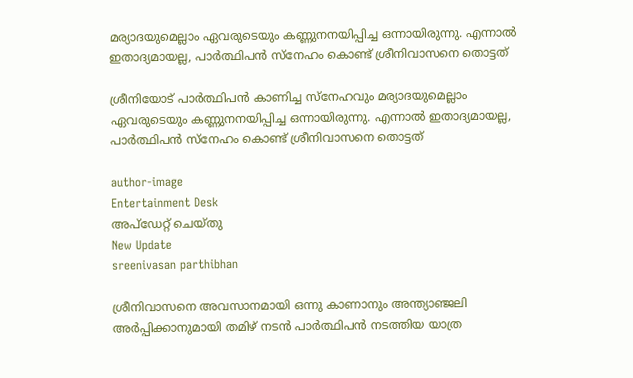മര്യാദയുമെല്ലാം ഏവരുടെയും കണ്ണുനനയിപ്പിച്ച ഒന്നായിരുന്നു. എന്നാൽ ഇതാദ്യമായല്ല, പാർത്ഥിപൻ സ്നേഹം കൊണ്ട് ശ്രീനിവാസനെ തൊട്ടത്

ശ്രീനിയോട് പാർത്ഥിപൻ കാണിച്ച സ്നേഹവും മര്യാദയുമെല്ലാം ഏവരുടെയും കണ്ണുനനയിപ്പിച്ച ഒന്നായിരുന്നു. എന്നാൽ ഇതാദ്യമായല്ല, പാർത്ഥിപൻ സ്നേഹം കൊണ്ട് ശ്രീനിവാസനെ തൊട്ടത്

author-image
Entertainment Desk
അപ്‌ഡേറ്റ് ചെയ്‌തു
New Update
sreenivasan parthibhan

ശ്രീനിവാസനെ അവസാനമായി ഒന്നു കാണാനും അന്ത്യാഞ്ജലി അർപ്പിക്കാനുമായി തമിഴ് നടൻ പാർത്ഥിപൻ നടത്തിയ യാത്ര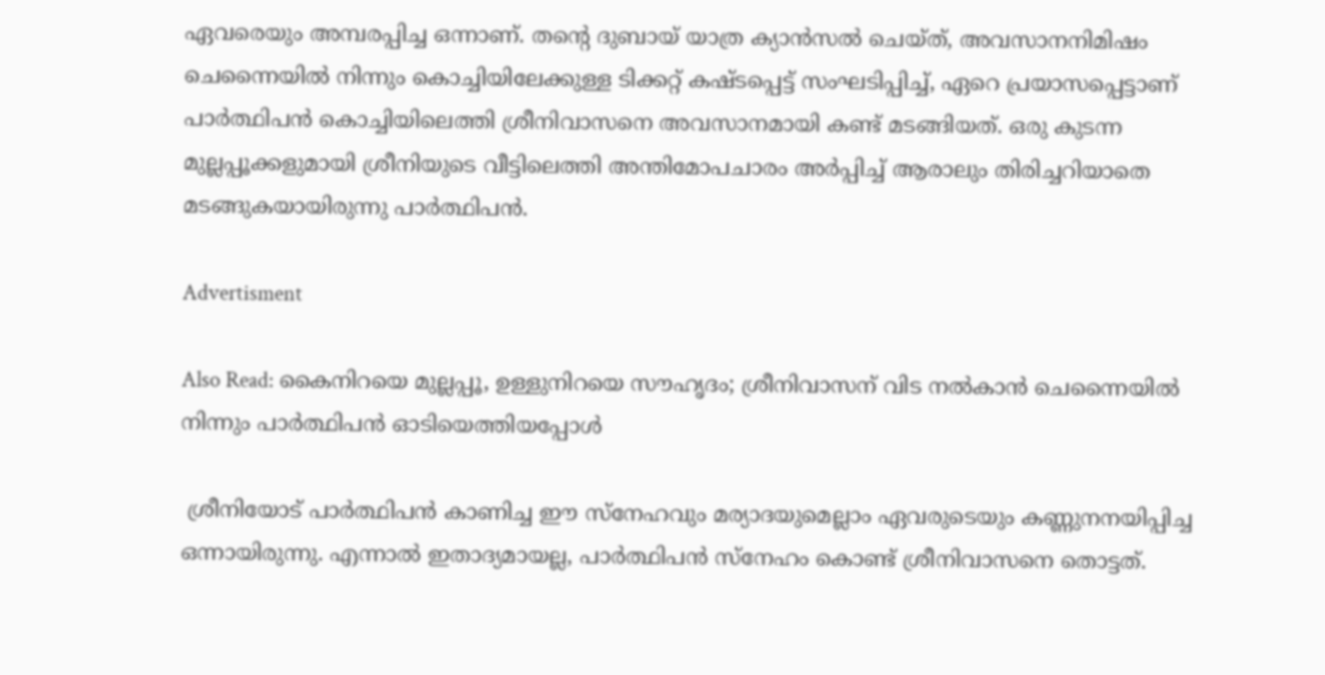ഏവരെയും അമ്പരപ്പിച്ച ഒന്നാണ്. തന്റെ ദുബായ് യാത്ര ക്യാൻസൽ ചെയ്ത്, അവസാനനിമിഷം ചെന്നൈയിൽ നിന്നും കൊച്ചിയിലേക്കുള്ള ടിക്കറ്റ് കഷ്ടപ്പെട്ട് സംഘടിപ്പിച്ച്, ഏറെ പ്രയാസപ്പെട്ടാണ് പാർത്ഥിപൻ കൊച്ചിയിലെത്തി ശ്രീനിവാസനെ അവസാനമായി കണ്ട് മടങ്ങിയത്. ഒരു കുടന്ന മുല്ലപ്പൂക്കളുമായി ശ്രീനിയുടെ വീട്ടിലെത്തി അന്തിമോപചാരം അർപ്പിച്ച് ആരാലും തിരിച്ചറിയാതെ മടങ്ങുകയായിരുന്നു പാർത്ഥിപൻ.

Advertisment

Also Read: കൈനിറയെ മുല്ലപ്പൂ, ഉള്ളുനിറയെ സൗഹൃദം; ശ്രീനിവാസന് വിട നൽകാൻ ചെന്നൈയിൽ നിന്നും പാർത്ഥിപൻ ഓടിയെത്തിയപ്പോൾ

 ശ്രീനിയോട് പാർത്ഥിപൻ കാണിച്ച ഈ സ്നേഹവും മര്യാദയുമെല്ലാം ഏവരുടെയും കണ്ണുനനയിപ്പിച്ച ഒന്നായിരുന്നു. എന്നാൽ ഇതാദ്യമായല്ല, പാർത്ഥിപൻ സ്നേഹം കൊണ്ട് ശ്രീനിവാസനെ തൊട്ടത്.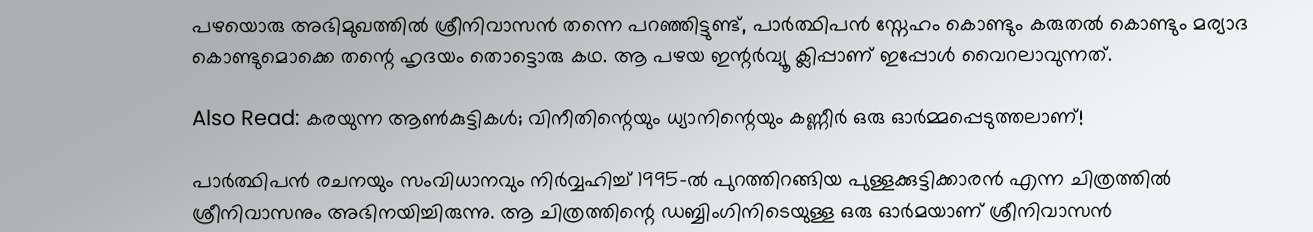പഴയൊരു അഭിമുഖത്തിൽ ശ്രീനിവാസൻ തന്നെ പറഞ്ഞിട്ടുണ്ട്, പാർത്ഥിപൻ സ്നേഹം കൊണ്ടും കരുതൽ കൊണ്ടും മര്യാദ കൊണ്ടുമൊക്കെ തന്റെ ഹൃദയം തൊട്ടൊരു കഥ. ആ പഴയ ഇന്റർവ്യൂ ക്ലിപ്പാണ് ഇപ്പോൾ വൈറലാവുന്നത്.

Also Read: കരയുന്ന ആൺകുട്ടികൾ; വിനീതിന്റെയും ധ്യാനിന്റെയും കണ്ണീർ ഒരു ഓർമ്മപ്പെടുത്തലാണ്!

പാർത്ഥിപൻ രചനയും സംവിധാനവും നിർവ്വഹിച്ച് 1995-ൽ പുറത്തിറങ്ങിയ പുള്ളക്കുട്ടിക്കാരൻ എന്ന ചിത്രത്തിൽ ശ്രീനിവാസനും അഭിനയിച്ചിരുന്നു. ആ ചിത്രത്തിന്റെ ഡബ്ബിംഗിനിടെയുള്ള ഒരു ഓർമയാണ് ശ്രീനിവാസൻ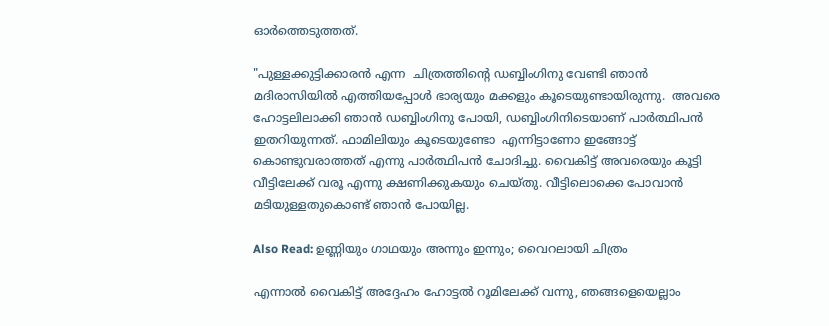ഓർത്തെടുത്തത്.

"പുള്ളക്കുട്ടിക്കാരൻ എന്ന  ചിത്രത്തിന്റെ ഡബ്ബിംഗിനു വേണ്ടി ഞാൻ മദിരാസിയിൽ എത്തിയപ്പോൾ ഭാര്യയും മക്കളും കൂടെയുണ്ടായിരുന്നു.  അവരെ ഹോട്ടലിലാക്കി ഞാൻ ഡബ്ബിംഗിനു പോയി, ഡബ്ബിംഗിനിടെയാണ് പാർത്ഥിപൻ ഇതറിയുന്നത്. ഫാമിലിയും കൂടെയുണ്ടോ  എന്നിട്ടാണോ ഇങ്ങോട്ട് കൊണ്ടുവരാത്തത് എന്നു പാർത്ഥിപൻ ചോദിച്ചു. വൈകിട്ട് അവരെയും കൂട്ടി വീട്ടിലേക്ക് വരൂ എന്നു ക്ഷണിക്കുകയും ചെയ്തു. വീട്ടിലൊക്കെ പോവാൻ മടിയുള്ളതുകൊണ്ട് ഞാൻ പോയില്ല.

Also Read: ഉണ്ണിയും ഗാഥയും അന്നും ഇന്നും; വൈറലായി ചിത്രം

എന്നാൽ വൈകിട്ട് അദ്ദേഹം ഹോട്ടൽ റൂമിലേക്ക് വന്നു, ഞങ്ങളെയെല്ലാം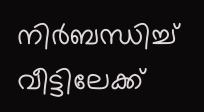നിർബന്ധിച്ച് വീട്ടിലേക്ക്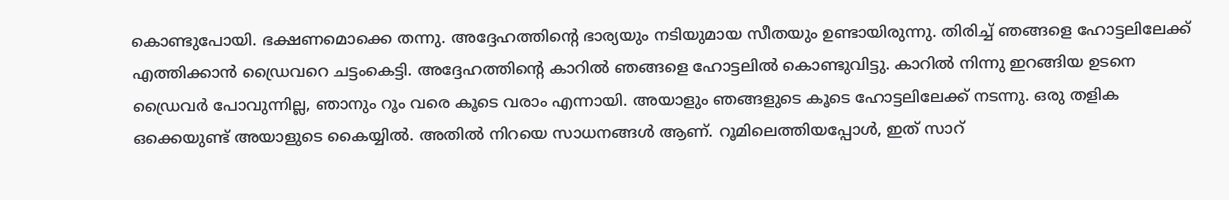കൊണ്ടുപോയി. ഭക്ഷണമൊക്കെ തന്നു. അദ്ദേഹത്തിന്റെ ഭാര്യയും നടിയുമായ സീതയും ഉണ്ടായിരുന്നു. തിരിച്ച് ഞങ്ങളെ ഹോട്ടലിലേക്ക് എത്തിക്കാൻ ഡ്രൈവറെ ചട്ടംകെട്ടി. അദ്ദേഹത്തിന്റെ കാറിൽ ഞങ്ങളെ ഹോട്ടലിൽ കൊണ്ടുവിട്ടു. കാറിൽ നിന്നു ഇറങ്ങിയ ഉടനെ ഡ്രൈവർ പോവുന്നില്ല, ഞാനും റൂം വരെ കൂടെ വരാം എന്നായി. അയാളും ഞങ്ങളുടെ കൂടെ ഹോട്ടലിലേക്ക് നടന്നു. ഒരു തളിക ഒക്കെയുണ്ട് അയാളുടെ കൈയ്യിൽ. അതിൽ നിറയെ സാധനങ്ങൾ ആണ്. റൂമിലെത്തിയപ്പോൾ, ഇത് സാറ്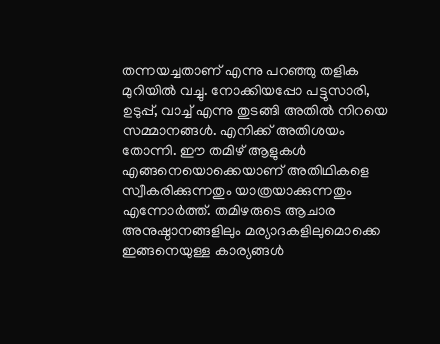തന്നയച്ചതാണ് എന്നു പറഞ്ഞു തളിക മുറിയിൽ വച്ചു. നോക്കിയപ്പോ പട്ടുസാരി, ഉടുപ്പ്, വാച്ച് എന്നു തുടങ്ങി അതിൽ നിറയെ സമ്മാനങ്ങൾ. എനിക്ക് അതിശയം തോന്നി. ഈ തമിഴ് ആളുകൾ എങ്ങനെയൊക്കെയാണ് അതിഥികളെ സ്വീകരിക്കുന്നതും യാത്രയാക്കുന്നതും എന്നോർത്ത്. തമിഴരുടെ ആചാര അനുഷ്ഠാനങ്ങളിലും മര്യാദകളിലുമൊക്കെ ഇങ്ങനെയുള്ള കാര്യങ്ങൾ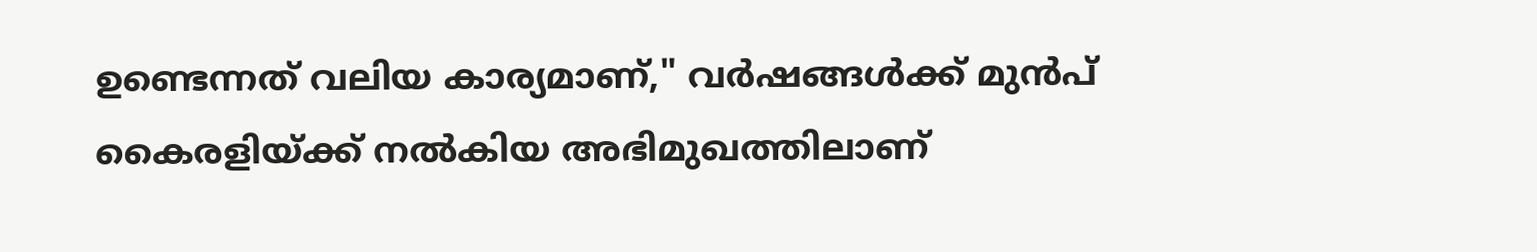ഉണ്ടെന്നത് വലിയ കാര്യമാണ്," വർഷങ്ങൾക്ക് മുൻപ് കൈരളിയ്ക്ക് നൽകിയ അഭിമുഖത്തിലാണ്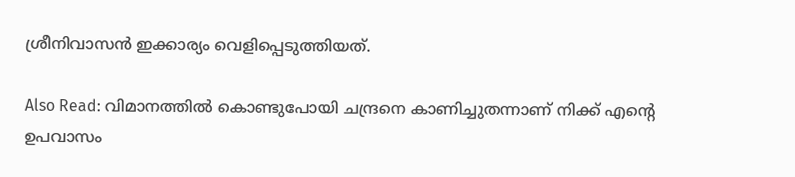ശ്രീനിവാസൻ ഇക്കാര്യം വെളിപ്പെടുത്തിയത്.

Also Read: വിമാനത്തിൽ കൊണ്ടുപോയി ചന്ദ്രനെ കാണിച്ചുതന്നാണ് നിക്ക് എന്റെ ഉപവാസം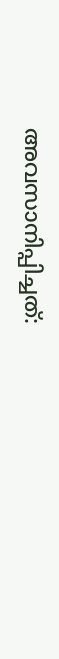അവസാനിപ്പിച്ചത്: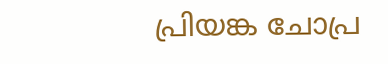പ്രിയങ്ക ചോപ്ര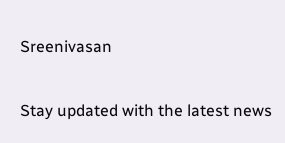Sreenivasan

Stay updated with the latest news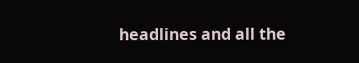headlines and all the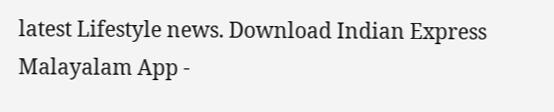latest Lifestyle news. Download Indian Express Malayalam App -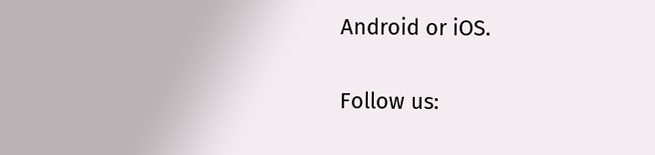Android or iOS.

Follow us: